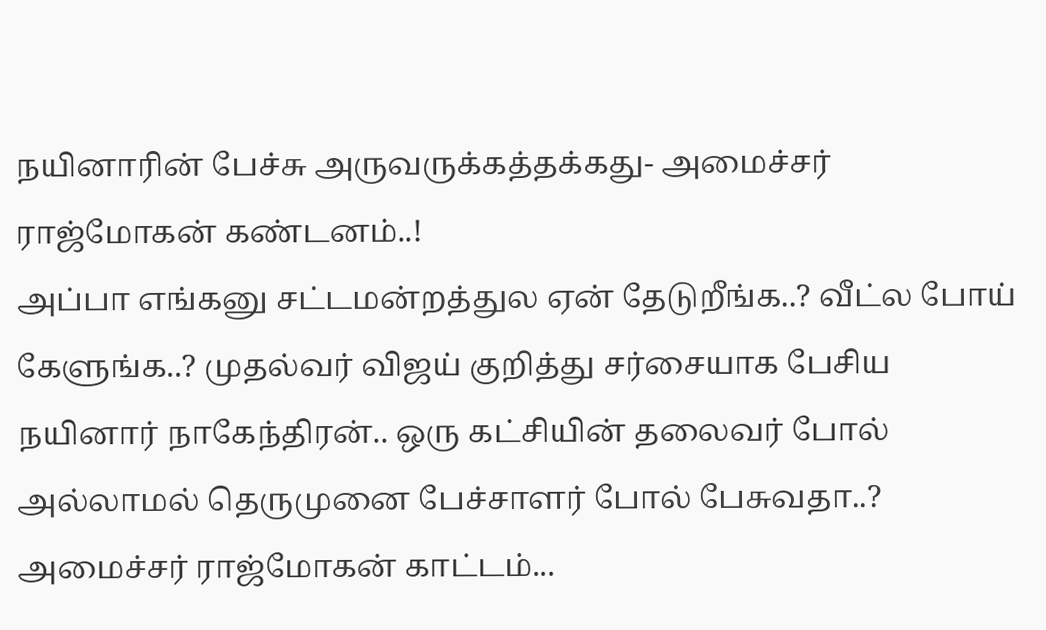நயினாரின் பேச்சு அருவருக்கத்தக்கது- அமைச்சர் ராஜ்மோகன் கண்டனம்..!
அப்பா எங்கனு சட்டமன்றத்துல ஏன் தேடுறீங்க..? வீட்ல போய் கேளுங்க..? முதல்வர் விஜய் குறித்து சர்சையாக பேசிய நயினார் நாகேந்திரன்.. ஒரு கட்சியின் தலைவர் போல் அல்லாமல் தெருமுனை பேச்சாளர் போல் பேசுவதா..? அமைச்சர் ராஜ்மோகன் காட்டம்...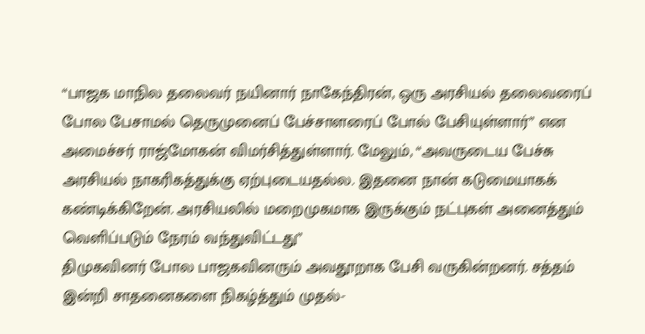“பாஜக மாநில தலைவர் நயினார் நாகேந்திரன், ஒரு அரசியல் தலைவரைப் போல பேசாமல் தெருமுனைப் பேச்சாளரைப் போல் பேசியுள்ளார்” என அமைச்சர் ராஜ்மோகன் விமர்சித்துள்ளார். மேலும், “அவருடைய பேச்சு அரசியல் நாகரிகத்துக்கு ஏற்புடையதல்ல. இதனை நான் கடுமையாகக் கண்டிக்கிறேன். அரசியலில் மறைமுகமாக இருக்கும் நட்புகள் அனைத்தும் வெளிப்படும் நேரம் வந்துவிட்டது”
திமுகவினர் போல பாஜகவினரும் அவதூறாக பேசி வருகின்றனர். சத்தம் இன்றி சாதனைகளை நிகழ்த்தும் முதல்-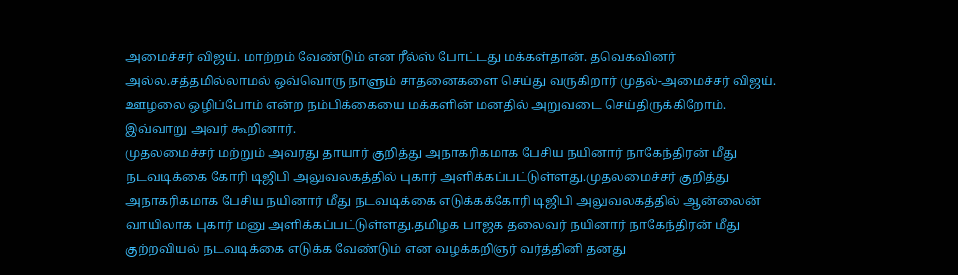அமைச்சர் விஜய். மாற்றம் வேண்டும் என ரீல்ஸ் போட்டது மக்கள்தான். தவெகவினர் அல்ல.சத்தமில்லாமல் ஒவ்வொரு நாளும் சாதனைகளை செய்து வருகிறார் முதல்-அமைச்சர் விஜய். ஊழலை ஒழிப்போம் என்ற நம்பிக்கையை மக்களின் மனதில் அறுவடை செய்திருக்கிறோம்.
இவ்வாறு அவர் கூறினார்.
முதலமைச்சர் மற்றும் அவரது தாயார் குறித்து அநாகரிகமாக பேசிய நயினார் நாகேந்திரன் மீது நடவடிக்கை கோரி டிஜிபி அலுவலகத்தில் புகார் அளிக்கப்பட்டுள்ளது.முதலமைச்சர் குறித்து அநாகரிகமாக பேசிய நயினார் மீது நடவடிக்கை எடுக்கக்கோரி டிஜிபி அலுவலகத்தில் ஆன்லைன் வாயிலாக புகார் மனு அளிக்கப்பட்டுள்ளது.தமிழக பாஜக தலைவர் நயினார் நாகேந்திரன் மீது குற்றவியல் நடவடிக்கை எடுக்க வேண்டும் என வழக்கறிஞர் வர்த்தினி தனது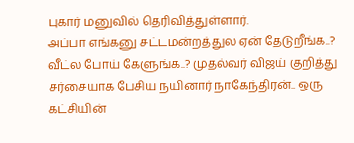புகார் மனுவில் தெரிவித்துள்ளார்.
அப்பா எங்கனு சட்டமன்றத்துல ஏன் தேடுறீங்க..? வீட்ல போய் கேளுங்க..? முதல்வர் விஜய் குறித்து சர்சையாக பேசிய நயினார் நாகேந்திரன்.. ஒரு கட்சியின்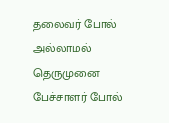தலைவர் போல் அல்லாமல் தெருமுனை பேச்சாளர் போல்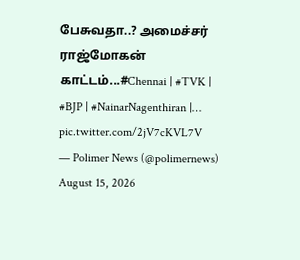பேசுவதா..? அமைச்சர் ராஜ்மோகன் காட்டம்...#Chennai | #TVK | #BJP | #NainarNagenthiran |… pic.twitter.com/2jV7cKVL7V
— Polimer News (@polimernews) August 15, 2026